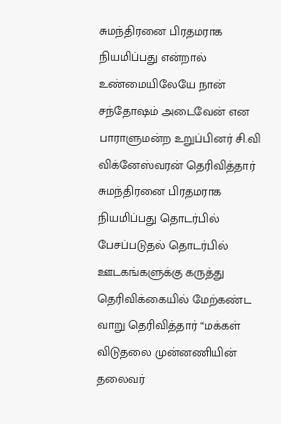சுமந்திரனை பிரதமராக நியமிப்பது என்றால் உண்மையிலேயே நான் சந்தோஷம் அடைவேன் என பாராளுமன்ற உறுப்பினர் சி.வி விக்னேஸ்வரன் தெரிவித்தார் சுமந்திரனை பிரதமராக நியமிப்பது தொடர்பில் பேசப்படுதல் தொடர்பில் ஊடகங்களுக்கு கருத்து தெரிவிக்கையில் மேற்கண்ட வாறு தெரிவித்தார் “மக்கள் விடுதலை முன்னணியின் தலைவர்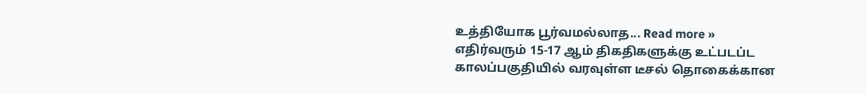உத்தியோக பூர்வமல்லாத... Read more »
எதிர்வரும் 15-17 ஆம் திகதிகளுக்கு உட்படப்ட காலப்பகுதியில் வரவுள்ள டீசல் தொகைக்கான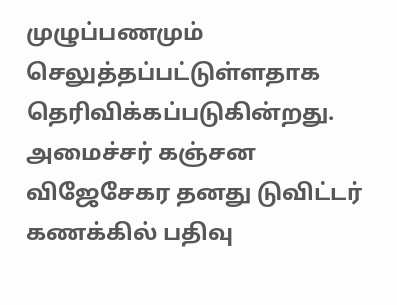முழுப்பணமும் செலுத்தப்பட்டுள்ளதாக தெரிவிக்கப்படுகின்றது. அமைச்சர் கஞ்சன விஜேசேகர தனது டுவிட்டர் கணக்கில் பதிவு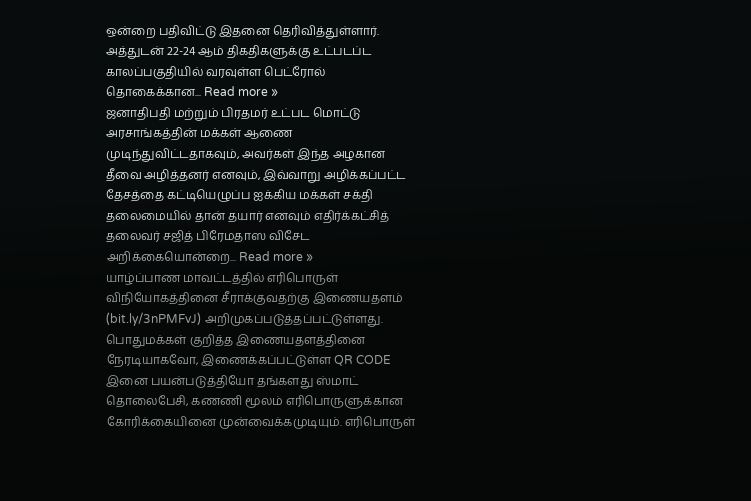ஒன்றை பதிவிட்டு இதனை தெரிவித்துள்ளார். அத்துடன் 22-24 ஆம் திகதிகளுக்கு உட்படப்ட காலப்பகுதியில் வரவுள்ள பெட்ரோல் தொகைக்கான... Read more »
ஜனாதிபதி மற்றும் பிரதமர் உட்பட மொட்டு அரசாங்கத்தின் மக்கள் ஆணை முடிந்துவிட்டதாகவும், அவர்கள் இந்த அழகான தீவை அழித்தனர் எனவும், இவ்வாறு அழிக்கப்பட்ட தேசத்தை கட்டியெழுப்ப ஐக்கிய மக்கள் சக்தி தலைமையில் தான் தயார் எனவும் எதிர்க்கட்சித் தலைவர் சஜித் பிரேமதாஸ விசேட அறிக்கையொன்றை... Read more »
யாழ்ப்பாண மாவட்டத்தில் எரிபொருள் விநியோகத்தினை சீராக்குவதற்கு இணையதளம் (bit.ly/3nPMFvJ) அறிமுகப்படுத்தப்பட்டுள்ளது. பொதுமக்கள் குறித்த இணையதளத்தினை நேரடியாகவோ, இணைக்கப்பட்டுள்ள QR CODE இனை பயன்படுத்தியோ தங்களது ஸ்மாட் தொலைபேசி, கணணி மூலம் எரிபொருளுக்கான கோரிக்கையினை முன்வைக்கமுடியும். எரிபொருள்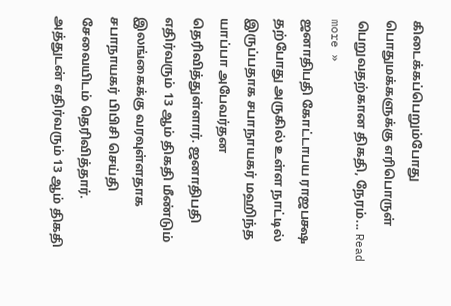கிடைக்கப்பெறும்போது பொதுமக்களுக்கு எரிபொருள் பெறுவதற்கான திகதி, நேரம்... Read more »
ஜனாதிபதி கோட்டாபய ராஜபக்ஷ தற்போது அருகில் உள்ள நாட்டில் இருப்பதாக சபாநாயகர் மஹிந்த யாப்பா அபேவர்தன தெரிவித்துள்ளார். ஜனாதிபதி எதிர்வரும் 13 ஆம் திகதி மீண்டும் இலங்கைக்கு வரவுள்ளதாக சபாநாயகர் பிபிசி செய்தி சேவையிடம் தெரிவித்தார். அத்துடன் எதிர்வரும் 13 ஆம் திகதி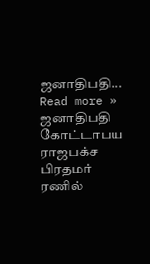ஜனாதிபதி... Read more »
ஜனாதிபதி கோட்டாபய ராஜபக்ச பிரதமர் ரணில்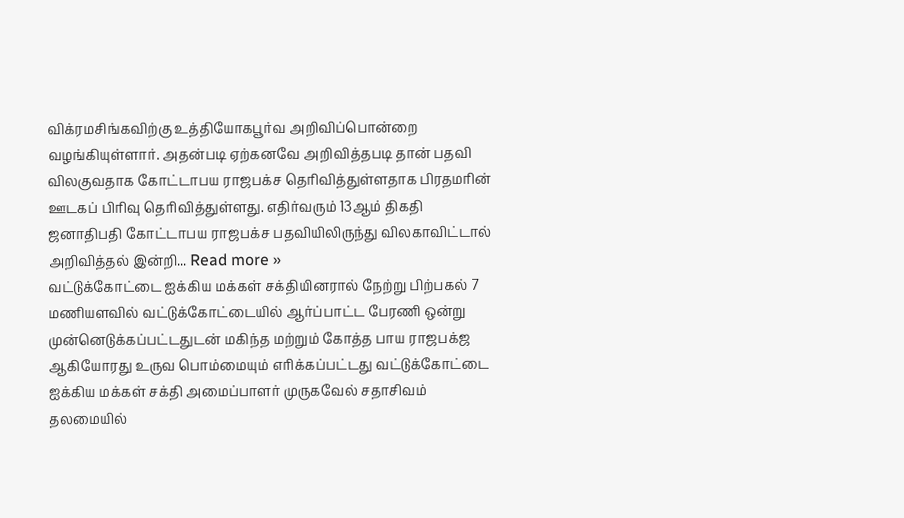விக்ரமசிங்கவிற்கு உத்தியோகபூர்வ அறிவிப்பொன்றை வழங்கியுள்ளார். அதன்படி ஏற்கனவே அறிவித்தபடி தான் பதவி விலகுவதாக கோட்டாபய ராஜபக்ச தெரிவித்துள்ளதாக பிரதமரின் ஊடகப் பிரிவு தெரிவித்துள்ளது. எதிர்வரும் 13ஆம் திகதி ஜனாதிபதி கோட்டாபய ராஜபக்ச பதவியிலிருந்து விலகாவிட்டால் அறிவித்தல் இன்றி... Read more »
வட்டுக்கோட்டை ஐக்கிய மக்கள் சக்தியினரால் நேற்று பிற்பகல் 7 மணியளவில் வட்டுக்கோட்டையில் ஆர்ப்பாட்ட பேரணி ஒன்று முன்னெடுக்கப்பட்டதுடன் மகிந்த மற்றும் கோத்த பாய ராஜபக்ஜ ஆகியோரது உருவ பொம்மையும் எரிக்கப்பட்டது வட்டுக்கோட்டை ஐக்கிய மக்கள் சக்தி அமைப்பாளர் முருகவேல் சதாசிவம் தலமையில்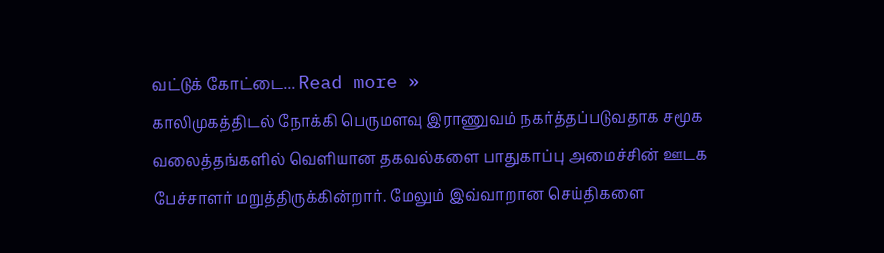வட்டுக் கோட்டை... Read more »
காலிமுகத்திடல் நோக்கி பெருமளவு இராணுவம் நகர்த்தப்படுவதாக சமூக வலைத்தங்களில் வெளியான தகவல்களை பாதுகாப்பு அமைச்சின் ஊடக பேச்சாளர் மறுத்திருக்கின்றார். மேலும் இவ்வாறான செய்திகளை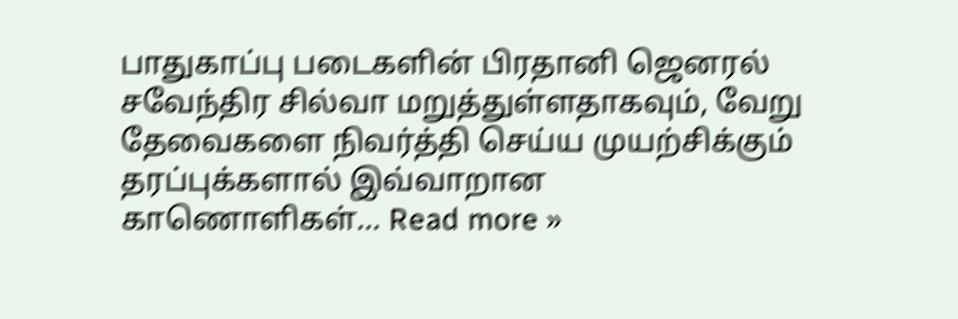பாதுகாப்பு படைகளின் பிரதானி ஜெனரல் சவேந்திர சில்வா மறுத்துள்ளதாகவும், வேறு தேவைகளை நிவர்த்தி செய்ய முயற்சிக்கும் தரப்புக்களால் இவ்வாறான காணொளிகள்... Read more »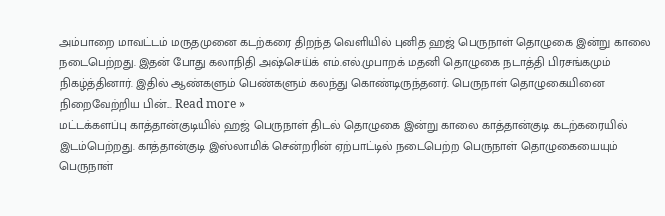அம்பாறை மாவட்டம் மருதமுனை கடற்கரை திறந்த வெளியில் புனித ஹஜ் பெருநாள் தொழுகை இன்று காலை நடைபெற்றது. இதன் போது கலாநிதி அஷ்செய்க் எம்.எல்.முபாறக் மதனி தொழுகை நடாத்தி பிரசங்கமும் நிகழ்த்தினார். இதில் ஆண்களும் பெண்களும் கலந்து கொண்டிருந்தனர். பெருநாள் தொழுகையினை நிறைவேற்றிய பின்... Read more »
மட்டக்களப்பு காத்தான்குடியில் ஹஜ் பெருநாள் திடல் தொழுகை இன்று காலை காத்தான்குடி கடற்கரையில் இடம்பெற்றது. காத்தான்குடி இஸ்லாமிக் சென்றரின் ஏற்பாட்டில் நடைபெற்ற பெருநாள் தொழுகையையும் பெருநாள்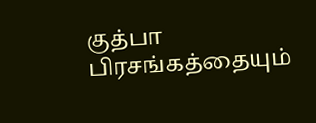குத்பா பிரசங்கத்தையும்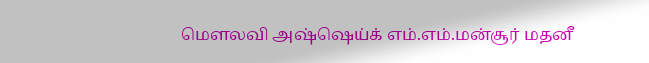மௌலவி அஷ்ஷெய்க் எம்.எம்.மன்சூர் மதனீ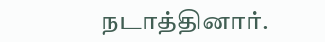நடாத்தினார்.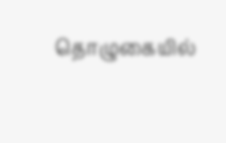தொழுகையில்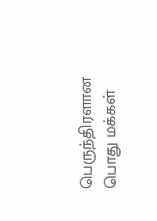பெருந்திரளான பொது மக்கள்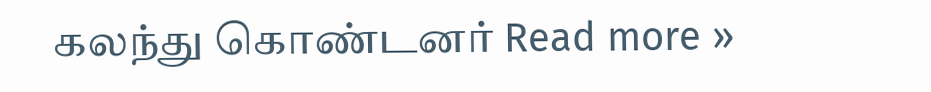கலந்து கொண்டனர் Read more »